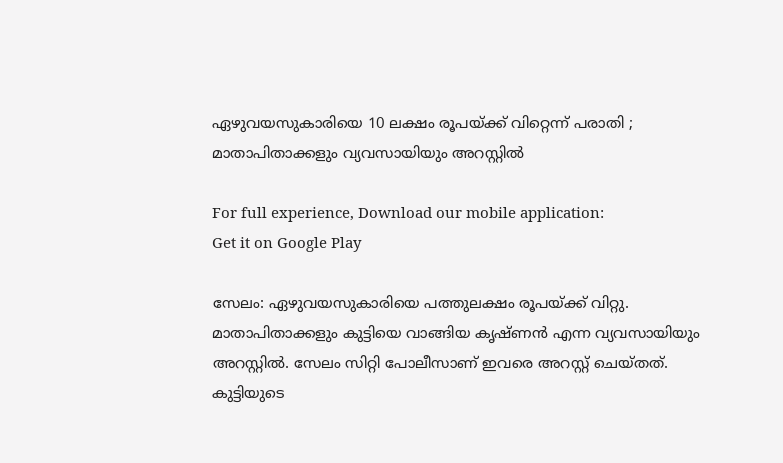ഏഴുവയസുകാരിയെ 10 ലക്ഷം രൂപയ്ക്ക് വിറ്റെന്ന് പരാതി ; മാതാപിതാക്കളും വ്യവസായിയും അറസ്റ്റില്‍

For full experience, Download our mobile application:
Get it on Google Play

സേലം: ഏഴുവയസുകാരിയെ പത്തുലക്ഷം രൂപയ്ക്ക് വിറ്റു. മാതാപിതാക്കളും കുട്ടിയെ വാങ്ങിയ കൃഷ്ണന്‍ എന്ന വ്യവസായിയും അറസ്റ്റില്‍. സേലം സിറ്റി പോലീസാണ് ഇവരെ അറസ്റ്റ് ചെയ്തത്. കുട്ടിയുടെ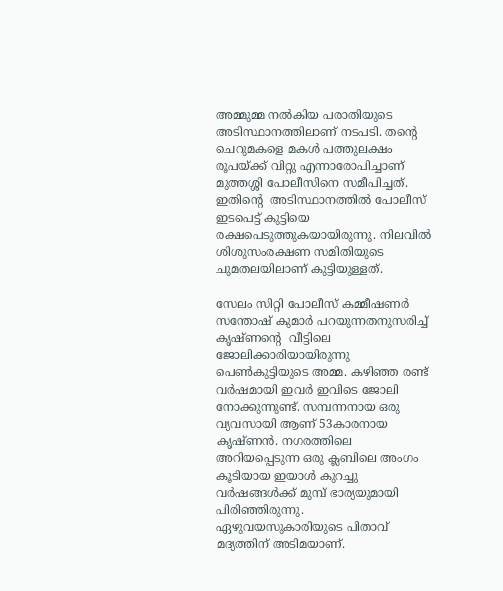അമ്മുമ്മ നല്‍കിയ പരാതിയുടെ അടിസ്ഥാനത്തിലാണ് നടപടി. തന്റെ ചെറുമകളെ മകള്‍ പത്തുലക്ഷം രൂപയ്ക്ക് വിറ്റു എന്നാരോപിച്ചാണ് മുത്തശ്ശി പോലീസിനെ സമീപിച്ചത്. ഇതിന്റെ  അടിസ്ഥാനത്തില്‍ പോലീസ് ഇടപെട്ട് കുട്ടിയെ രക്ഷപെടുത്തുകയായിരുന്നു. നിലവില്‍ ശിശുസംരക്ഷണ സമിതിയുടെ ചുമതലയിലാണ് കുട്ടിയുള്ളത്.

സേലം സിറ്റി പോലീസ് കമ്മീഷണര്‍ സന്തോഷ് കുമാര്‍ പറയുന്നതനുസരിച്ച്‌ കൃഷ്ണന്റെ  വീട്ടിലെ ജോലിക്കാരിയായിരുന്നു പെണ്‍കുട്ടിയുടെ അമ്മ. കഴിഞ്ഞ രണ്ട് വര്‍ഷമായി ഇവര്‍ ഇവിടെ ജോലി നോക്കുന്നുണ്ട്. സമ്പന്നനായ ഒരു വ്യവസായി ആണ് 53കാരനായ കൃഷ്ണന്‍. നഗരത്തിലെ അറിയപ്പെടുന്ന ഒരു ക്ലബിലെ അംഗം കൂടിയായ ഇയാള്‍ കുറച്ചു വര്‍ഷങ്ങള്‍ക്ക് മുമ്പ് ഭാര്യയുമായി പിരിഞ്ഞിരുന്നു. ഏഴുവയസുകാരിയുടെ പിതാവ് മദ്യത്തിന് അടിമയാണ്.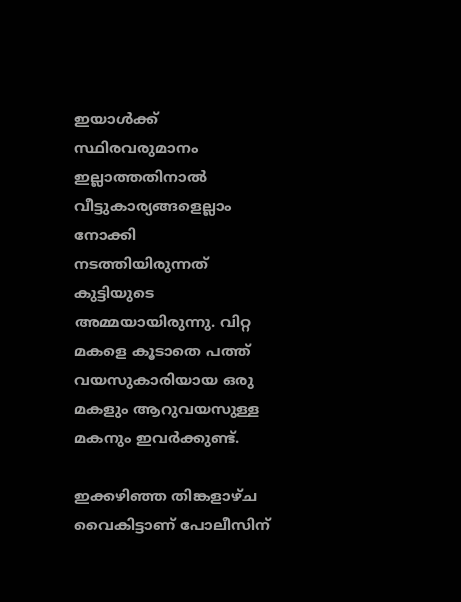ഇയാള്‍ക്ക് സ്ഥിരവരുമാനം ഇല്ലാത്തതിനാല്‍ വീട്ടുകാര്യങ്ങളെല്ലാം നോക്കി നടത്തിയിരുന്നത് കുട്ടിയുടെ അമ്മയായിരുന്നു. വിറ്റ മകളെ കൂടാതെ പത്ത് വയസുകാരിയായ ഒരു മകളും ആറുവയസുള്ള മകനും ഇവര്‍ക്കുണ്ട്.

ഇക്കഴിഞ്ഞ തിങ്കളാഴ്ച വൈകിട്ടാണ് പോലീസിന്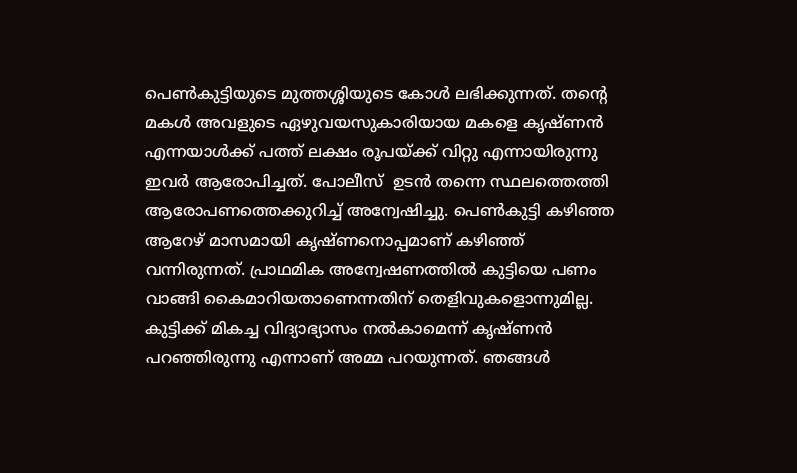പെണ്‍കുട്ടിയുടെ മുത്തശ്ശിയുടെ കോള്‍ ലഭിക്കുന്നത്. തന്റെ  മകള്‍ അവളുടെ ഏഴുവയസുകാരിയായ മകളെ കൃഷ്ണന്‍ എന്നയാള്‍ക്ക് പത്ത് ലക്ഷം രൂപയ്ക്ക് വിറ്റു എന്നായിരുന്നു ഇവര്‍ ആരോപിച്ചത്. പോലീസ്  ഉടന്‍ തന്നെ സ്ഥലത്തെത്തി ആരോപണത്തെക്കുറിച്ച്‌ അന്വേഷിച്ചു. പെണ്‍കുട്ടി കഴിഞ്ഞ ആറേഴ് മാസമായി കൃഷ്ണനൊപ്പമാണ് കഴിഞ്ഞ് വന്നിരുന്നത്. പ്രാഥമിക അന്വേഷണത്തില്‍ കുട്ടിയെ പണം വാങ്ങി കൈമാറിയതാണെന്നതിന് തെളിവുകളൊന്നുമില്ല. കുട്ടിക്ക് മികച്ച വിദ്യാഭ്യാസം നല്‍കാമെന്ന് കൃഷ്ണന്‍ പറഞ്ഞിരുന്നു എന്നാണ് അമ്മ പറയുന്നത്. ഞങ്ങള്‍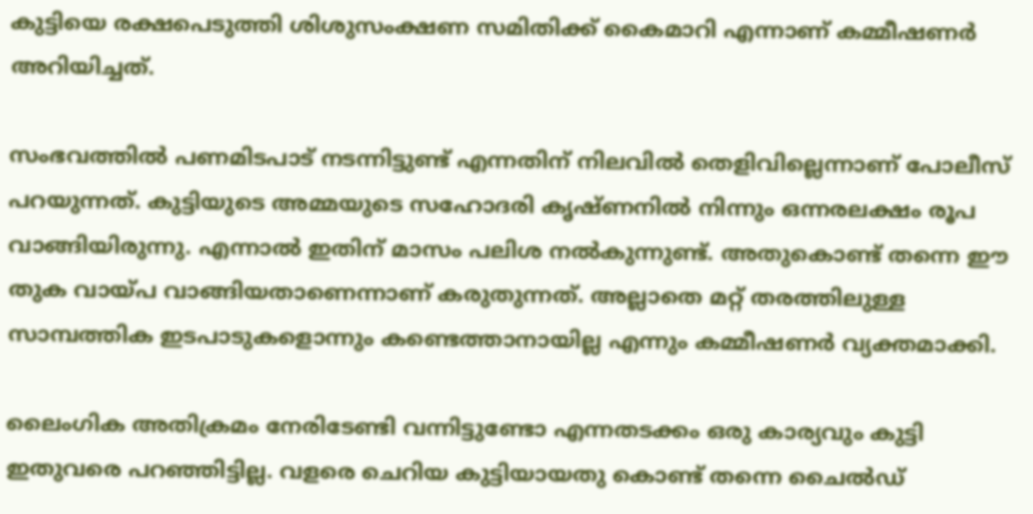കുട്ടിയെ രക്ഷപെടുത്തി ശിശുസംക്ഷണ സമിതിക്ക് കൈമാറി എന്നാണ് കമ്മീഷണര്‍ അറിയിച്ചത്.

സംഭവത്തില്‍ പണമിടപാട് നടന്നിട്ടുണ്ട് എന്നതിന് നിലവില്‍ തെളിവില്ലെന്നാണ് പോലീസ് പറയുന്നത്. കുട്ടിയുടെ അമ്മയുടെ സഹോദരി കൃഷ്ണനില്‍ നിന്നും ഒന്നരലക്ഷം രൂപ വാങ്ങിയിരുന്നു. എന്നാല്‍ ഇതിന് മാസം പലിശ നല്‍കുന്നുണ്ട്. അതുകൊണ്ട് തന്നെ ഈ തുക വായ്പ വാങ്ങിയതാണെന്നാണ് കരുതുന്നത്. അല്ലാതെ മറ്റ് തരത്തിലുള്ള സാമ്പത്തിക ഇടപാടുകളൊന്നും കണ്ടെത്താനായില്ല എന്നും കമ്മീഷണര്‍ വ്യക്തമാക്കി.

ലൈംഗിക അതിക്രമം നേരിടേണ്ടി വന്നിട്ടുണ്ടോ എന്നതടക്കം ഒരു കാര്യവും കുട്ടി ഇതുവരെ പറഞ്ഞിട്ടില്ല. വളരെ ചെറിയ കുട്ടിയായതു കൊണ്ട് തന്നെ ചൈല്‍ഡ്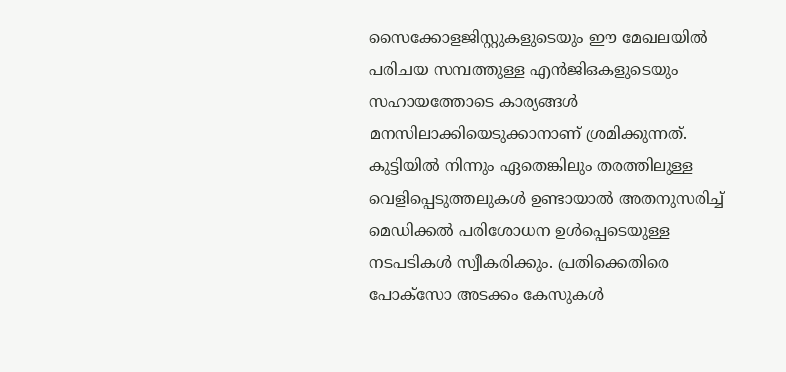സൈക്കോളജിസ്റ്റുകളുടെയും ഈ മേഖലയില്‍ പരിചയ സമ്പത്തുള്ള എന്‍ജിഒകളുടെയും സഹായത്തോടെ കാര്യങ്ങള്‍ മനസിലാക്കിയെടുക്കാനാണ് ശ്രമിക്കുന്നത്. കുട്ടിയില്‍ നിന്നും ഏതെങ്കിലും തരത്തിലുള്ള വെളിപ്പെടുത്തലുകള്‍ ഉണ്ടായാല്‍ അതനുസരിച്ച്‌ മെഡിക്കല്‍ പരിശോധന ഉള്‍പ്പെടെയുള്ള നടപടികള്‍ സ്വീകരിക്കും. പ്രതിക്കെതിരെ പോക്സോ അടക്കം കേസുകള്‍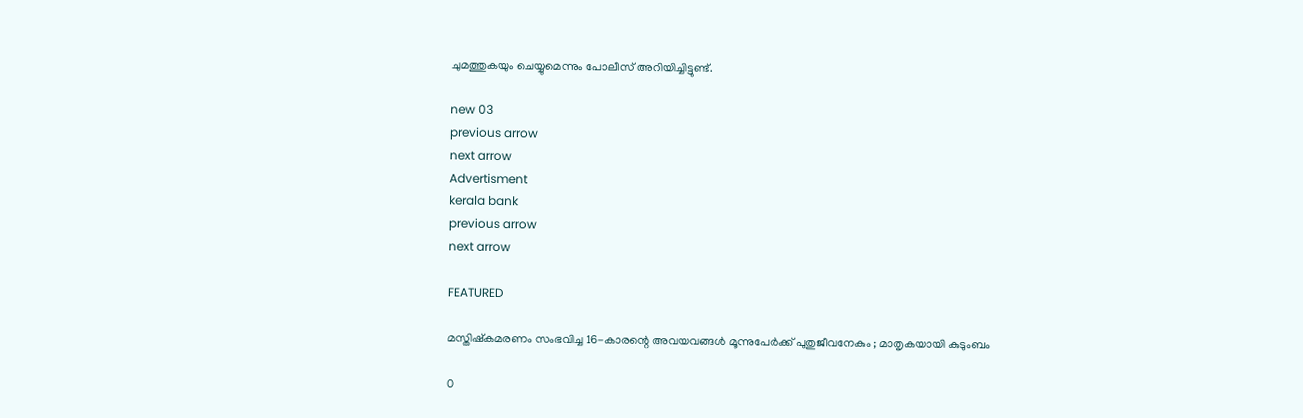ചുമത്തുകയും ചെയ്യുമെന്നും പോലീസ് അറിയിച്ചിട്ടുണ്ട്.

new 03
previous arrow
next arrow
Advertisment
kerala bank
previous arrow
next arrow

FEATURED

മസ്തിഷ്കമരണം സംഭവിച്ച 16-കാരന്റെ അവയവങ്ങൾ മൂന്നുപേർക്ക് പുതുജീവനേകും ; മാതൃകയായി കുടുംബം

0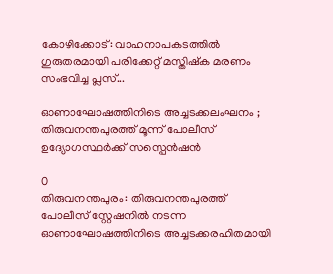കോഴിക്കോട്: വാഹനാപകടത്തിൽ ഗുരുതരമായി പരിക്കേറ്റ് മസ്തിഷ്ക മരണം സംഭവിച്ച പ്ലസ്...

ഓണാഘോഷത്തിനിടെ അച്ചടക്കലംഘനം ; തിരുവനന്തപുരത്ത് മൂന്ന് പോലീസ് ഉദ്യോഗസ്ഥർക്ക് സസ്പെൻഷൻ

0
തിരുവനന്തപുരം: തിരുവനന്തപുരത്ത് പോലീസ് സ്റ്റേഷനിൽ നടന്ന ഓണാഘോഷത്തിനിടെ അച്ചടക്കരഹിതമായി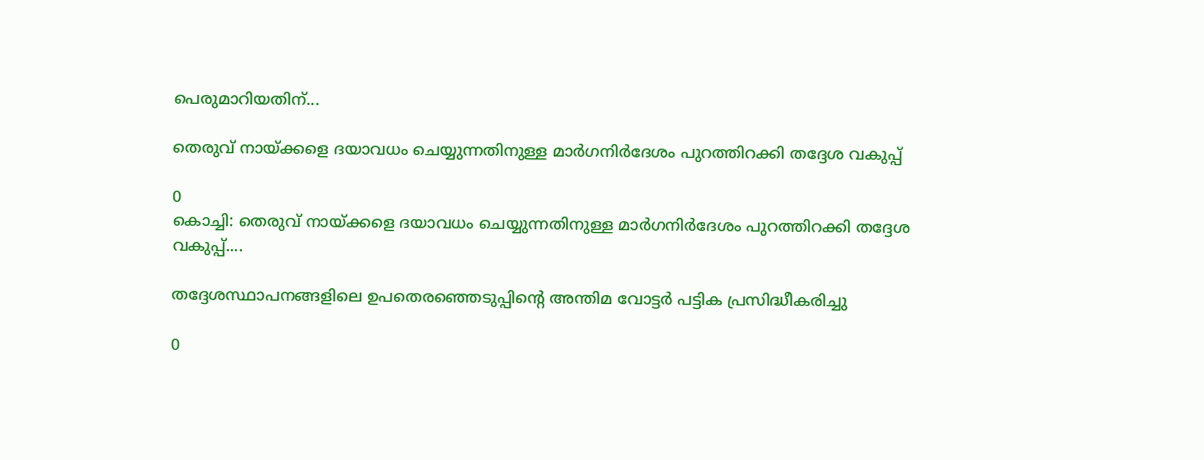പെരുമാറിയതിന്...

തെരുവ് നായ്ക്കളെ ദയാവധം ചെയ്യുന്നതിനുള്ള മാർഗനിർദേശം പുറത്തിറക്കി തദ്ദേശ വകുപ്പ്

0
കൊച്ചി: തെരുവ് നായ്ക്കളെ ദയാവധം ചെയ്യുന്നതിനുള്ള മാർഗനിർദേശം പുറത്തിറക്കി തദ്ദേശ വകുപ്പ്....

തദ്ദേശസ്ഥാപനങ്ങളിലെ ഉപതെരഞ്ഞെടുപ്പിന്റെ അന്തിമ വോട്ടർ പട്ടിക പ്രസിദ്ധീകരിച്ചു

0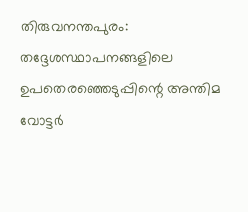തിരുവനന്തപുരം: തദ്ദേശസ്ഥാപനങ്ങളിലെ ഉപതെരഞ്ഞെടുപ്പിന്റെ അന്തിമ വോട്ടർ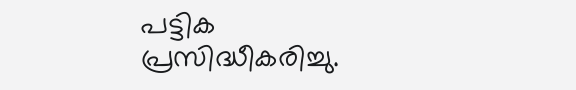പട്ടിക പ്രസിദ്ധീകരിച്ചു.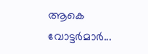ആകെ വോട്ടർമാർ...